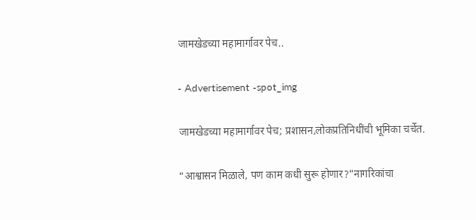जामखेडच्या महामार्गावर पेच..

- Advertisement -spot_img

जामखेडच्या महामार्गावर पेच; प्रशासन,लोकप्रतिनिधींची भूमिका चर्चेत.

“आश्वासन मिळाले, पण काम कधी सुरू होणार?”नागरिकांचा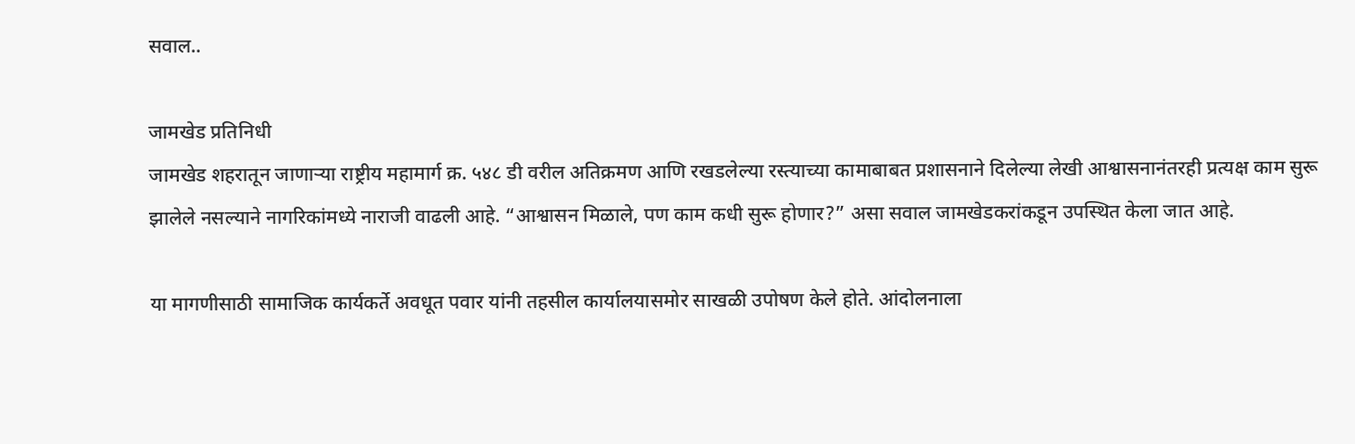सवाल..

जामखेड प्रतिनिधी
जामखेड शहरातून जाणाऱ्या राष्ट्रीय महामार्ग क्र. ५४८ डी वरील अतिक्रमण आणि रखडलेल्या रस्त्याच्या कामाबाबत प्रशासनाने दिलेल्या लेखी आश्वासनानंतरही प्रत्यक्ष काम सुरू झालेले नसल्याने नागरिकांमध्ये नाराजी वाढली आहे. “आश्वासन मिळाले, पण काम कधी सुरू होणार?” असा सवाल जामखेडकरांकडून उपस्थित केला जात आहे.

या मागणीसाठी सामाजिक कार्यकर्ते अवधूत पवार यांनी तहसील कार्यालयासमोर साखळी उपोषण केले होते. आंदोलनाला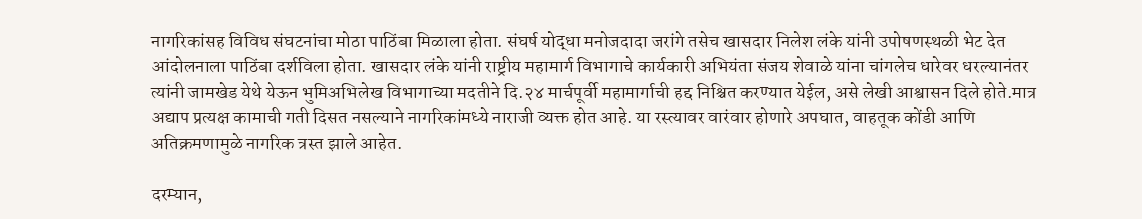नागरिकांसह विविध संघटनांचा मोठा पाठिंबा मिळाला होता. संघर्ष योद्धा मनोजदादा जरांगे तसेच खासदार निलेश लंके यांनी उपोषणस्थळी भेट देत आंदोलनाला पाठिंबा दर्शविला होता. खासदार लंके यांनी राष्ट्रीय महामार्ग विभागाचे कार्यकारी अभियंता संजय शेवाळे यांना चांगलेच धारेवर धरल्यानंतर त्यांनी जामखेड येथे येऊन भुमिअभिलेख विभागाच्या मदतीने दि.२४ मार्चपूर्वी महामार्गाची हद्द निश्चित करण्यात येईल, असे लेखी आश्वासन दिले होते.मात्र अद्याप प्रत्यक्ष कामाची गती दिसत नसल्याने नागरिकांमध्ये नाराजी व्यक्त होत आहे. या रस्त्यावर वारंवार होणारे अपघात, वाहतूक कोंडी आणि अतिक्रमणामुळे नागरिक त्रस्त झाले आहेत.

दरम्यान,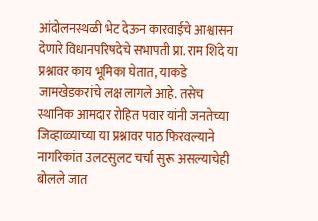आंदोलनस्थळी भेट देऊन कारवाईचे आश्वासन देणारे विधानपरिषदेचे सभापती प्रा. राम शिंदे या प्रश्नावर काय भूमिका घेतात, याकडे जामखेडकरांचे लक्ष लागले आहे. तसेच स्थानिक आमदार रोहित पवार यांनी जनतेच्या जिव्हाळ्याच्या या प्रश्नावर पाठ फिरवल्याने नागरिकांत उलटसुलट चर्चा सुरू असल्याचेही बोलले जात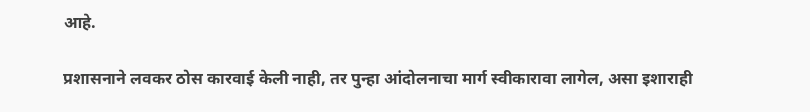आहे.

प्रशासनाने लवकर ठोस कारवाई केली नाही, तर पुन्हा आंदोलनाचा मार्ग स्वीकारावा लागेल, असा इशाराही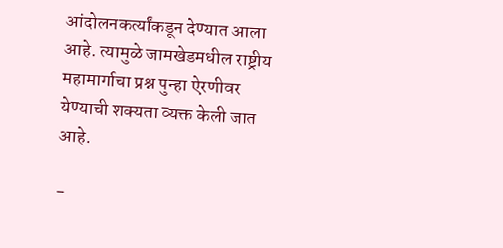आंदोलनकर्त्यांकडून देण्यात आला आहे. त्यामुळे जामखेडमधील राष्ट्रीय महामार्गाचा प्रश्न पुन्हा ऐरणीवर येण्याची शक्यता व्यक्त केली जात आहे.

-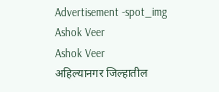Advertisement -spot_img
Ashok Veer
Ashok Veer
अहिल्यानगर जिल्हातील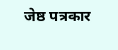जेष्ठ पत्रकार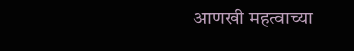आणखी महत्वाच्या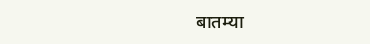बातम्या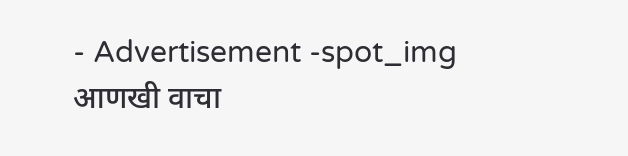- Advertisement -spot_img
आणखी वाचा